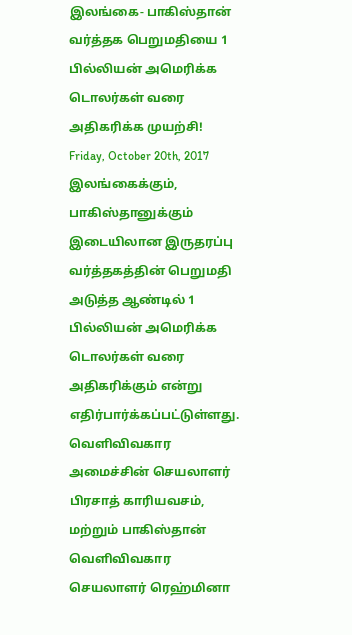இலங்கை- பாகிஸ்தான் வர்த்தக பெறுமதியை 1 பில்லியன் அமெரிக்க டொலர்கள் வரை அதிகரிக்க முயற்சி!
Friday, October 20th, 2017
இலங்கைக்கும், பாகிஸ்தானுக்கும் இடையிலான இருதரப்பு வர்த்தகத்தின் பெறுமதி அடுத்த ஆண்டில் 1 பில்லியன் அமெரிக்க டொலர்கள் வரை அதிகரிக்கும் என்று எதிர்பார்க்கப்பட்டுள்ளது.
வெளிவிவகார அமைச்சின் செயலாளர் பிரசாத் காரியவசம், மற்றும் பாகிஸ்தான் வெளிவிவகார செயலாளர் ரெஹ்மினா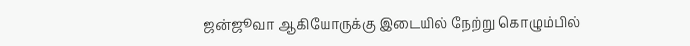ஜன்ஜூவா ஆகியோருக்கு இடையில் நேற்று கொழும்பில்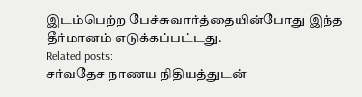இடம்பெற்ற பேச்சுவார்த்தையின்போது இந்த தீர்மானம் எடுக்கப்பட்டது.
Related posts:
சர்வதேச நாணய நிதியத்துடன்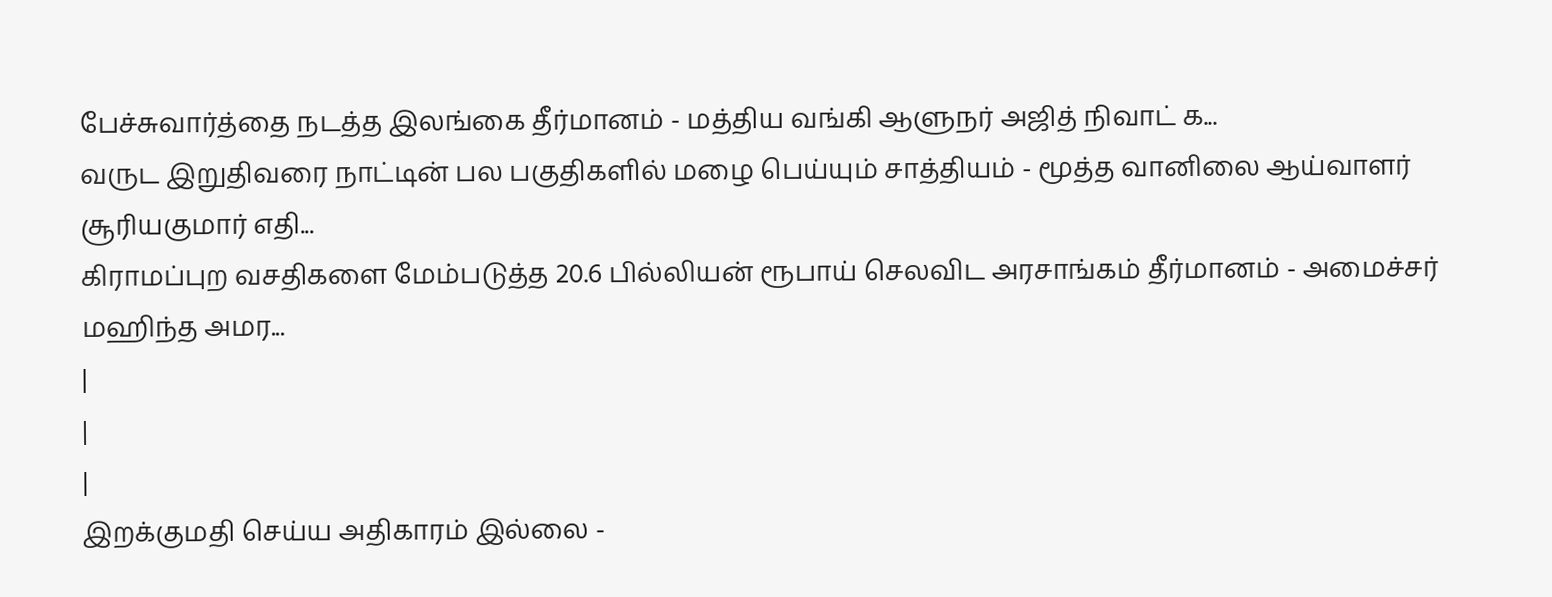பேச்சுவார்த்தை நடத்த இலங்கை தீர்மானம் - மத்திய வங்கி ஆளுநர் அஜித் நிவாட் க...
வருட இறுதிவரை நாட்டின் பல பகுதிகளில் மழை பெய்யும் சாத்தியம் - மூத்த வானிலை ஆய்வாளர் சூரியகுமார் எதி...
கிராமப்புற வசதிகளை மேம்படுத்த 20.6 பில்லியன் ரூபாய் செலவிட அரசாங்கம் தீர்மானம் - அமைச்சர் மஹிந்த அமர...
|
|
|
இறக்குமதி செய்ய அதிகாரம் இல்லை -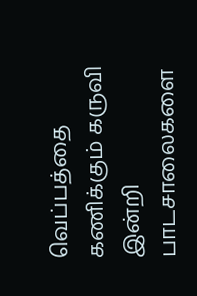வெப்பத்தை கணிக்கும் கருவி இன்றி பாடசாலைகளை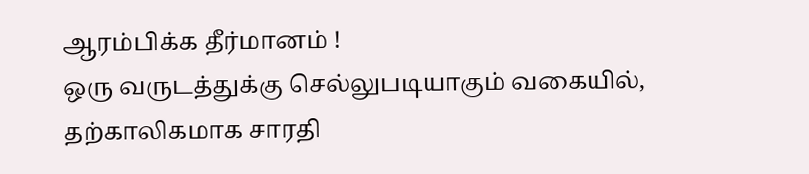ஆரம்பிக்க தீர்மானம் !
ஒரு வருடத்துக்கு செல்லுபடியாகும் வகையில், தற்காலிகமாக சாரதி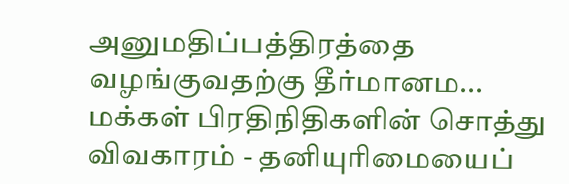அனுமதிப்பத்திரத்தை வழங்குவதற்கு தீர்மானம...
மக்கள் பிரதிநிதிகளின் சொத்து விவகாரம் - தனியுரிமையைப்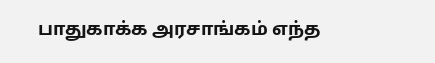பாதுகாக்க அரசாங்கம் எந்த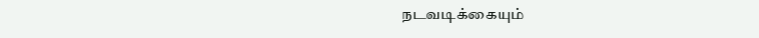நடவடிக்கையும்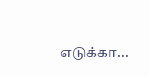எடுக்கா...